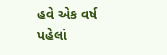હવે એક વર્ષ પહેલાં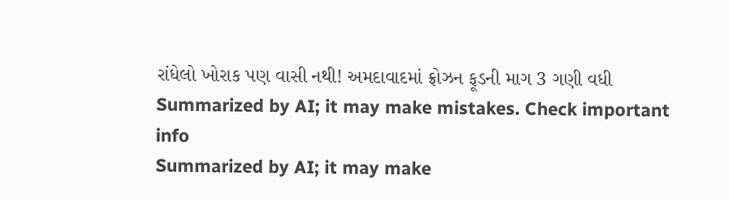રાંધેલો ખોરાક પણ વાસી નથી! અમદાવાદમાં ફ્રોઝન ફૂડની માગ 3 ગણી વધી
Summarized by AI; it may make mistakes. Check important info
Summarized by AI; it may make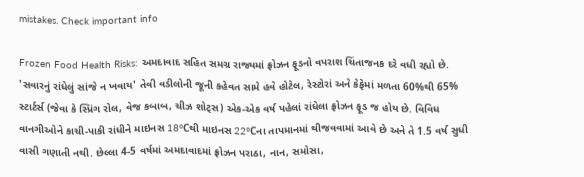mistakes. Check important info

Frozen Food Health Risks: અમદાવાદ સહિત સમગ્ર રાજ્યમાં ફ્રોઝન ફૂડનો વપરાશ ચિંતાજનક દરે વધી રહ્યો છે. 'સવારનું રાંધેલું સાંજે ન ખવાય' તેવી વડીલોની જૂની કહેવત સામે હવે હોટેલ, રેસ્ટોરાં અને કેફેમાં મળતા 60%થી 65% સ્ટાર્ટર્સ (જેવા કે સ્પ્રિંગ રોલ, વેજ કબાબ, ચીઝ શોટ્સ) એક-એક વર્ષ પહેલાં રાંધેલા ફ્રોઝન ફૂડ જ હોય છે. વિવિધ વાનગીઓને કાચી-પાકી રાંધીને માઇનસ 18°Cથી માઇનસ 22°Cના તાપમાનમાં થીજવવામાં આવે છે અને તે 1.5 વર્ષ સુધી વાસી ગણાતી નથી. છેલ્લા 4-5 વર્ષમાં અમદાવાદમાં ફ્રોઝન પરાઠા, નાન, સમોસા,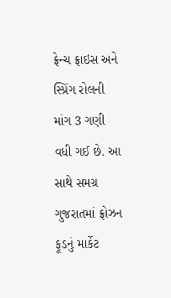ફ્રેન્ચ ફ્રાઇસ અને સ્પ્રિંગ રોલની માંગ 3 ગણી વધી ગઈ છે. આ સાથે સમગ્ર ગુજરાતમાં ફ્રોઝન ફૂડનું માર્કેટ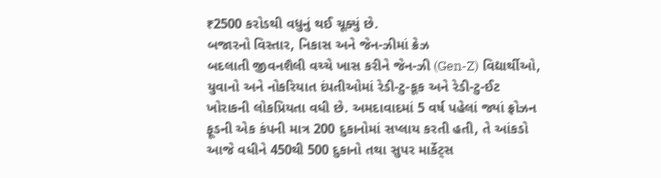₹2500 કરોડથી વધુનું થઈ ચૂક્યું છે.
બજારનો વિસ્તાર, નિકાસ અને જેન-ઝીમાં ક્રેઝ
બદલાતી જીવનશૈલી વચ્ચે ખાસ કરીને જેન-ઝી (Gen-Z) વિદ્યાર્થીઓ, યુવાનો અને નોકરિયાત દંપતીઓમાં રેડી-ટુ-કૂક અને રેડી-ટુ-ઈટ ખોરાકની લોકપ્રિયતા વધી છે. અમદાવાદમાં 5 વર્ષ પહેલાં જ્યાં ફ્રોઝન ફૂડની એક કંપની માત્ર 200 દુકાનોમાં સપ્લાય કરતી હતી, તે આંકડો આજે વધીને 450થી 500 દુકાનો તથા સુપર માર્કેટ્સ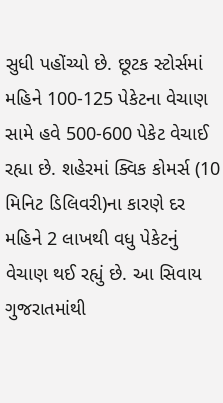સુધી પહોંચ્યો છે. છૂટક સ્ટોર્સમાં મહિને 100-125 પેકેટના વેચાણ સામે હવે 500-600 પેકેટ વેચાઈ રહ્યા છે. શહેરમાં ક્વિક કોમર્સ (10 મિનિટ ડિલિવરી)ના કારણે દર મહિને 2 લાખથી વધુ પેકેટનું વેચાણ થઈ રહ્યું છે. આ સિવાય ગુજરાતમાંથી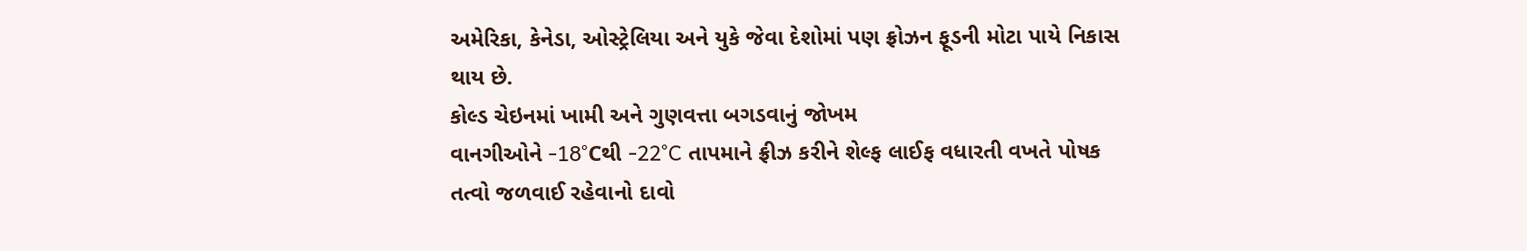અમેરિકા, કેનેડા, ઓસ્ટ્રેલિયા અને યુકે જેવા દેશોમાં પણ ફ્રોઝન ફૂડની મોટા પાયે નિકાસ થાય છે.
કોલ્ડ ચેઇનમાં ખામી અને ગુણવત્તા બગડવાનું જોખમ
વાનગીઓને -18°Cથી -22°C તાપમાને ફ્રીઝ કરીને શેલ્ફ લાઈફ વધારતી વખતે પોષક તત્વો જળવાઈ રહેવાનો દાવો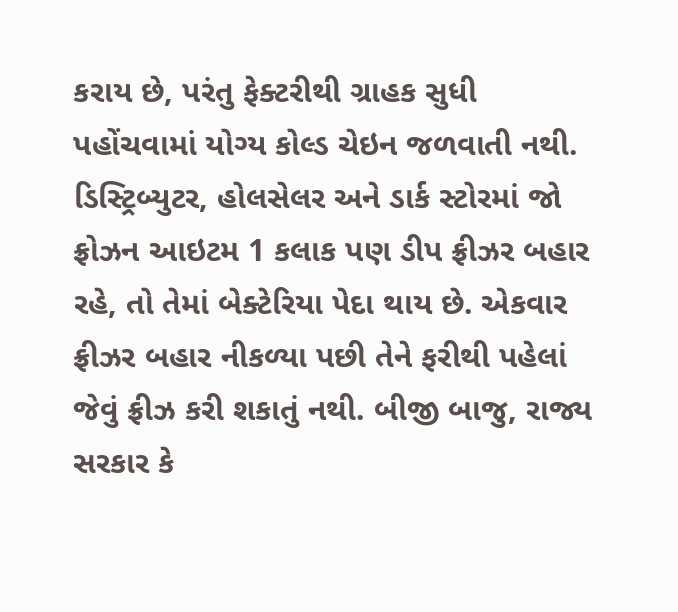કરાય છે, પરંતુ ફેક્ટરીથી ગ્રાહક સુધી પહોંચવામાં યોગ્ય કોલ્ડ ચેઇન જળવાતી નથી. ડિસ્ટ્રિબ્યુટર, હોલસેલર અને ડાર્ક સ્ટોરમાં જો ફ્રોઝન આઇટમ 1 કલાક પણ ડીપ ફ્રીઝર બહાર રહે, તો તેમાં બેક્ટેરિયા પેદા થાય છે. એકવાર ફ્રીઝર બહાર નીકળ્યા પછી તેને ફરીથી પહેલાં જેવું ફ્રીઝ કરી શકાતું નથી. બીજી બાજુ, રાજ્ય સરકાર કે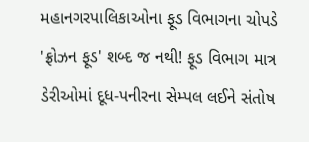મહાનગરપાલિકાઓના ફૂડ વિભાગના ચોપડે 'ફ્રોઝન ફૂડ' શબ્દ જ નથી! ફૂડ વિભાગ માત્ર ડેરીઓમાં દૂધ-પનીરના સેમ્પલ લઈને સંતોષ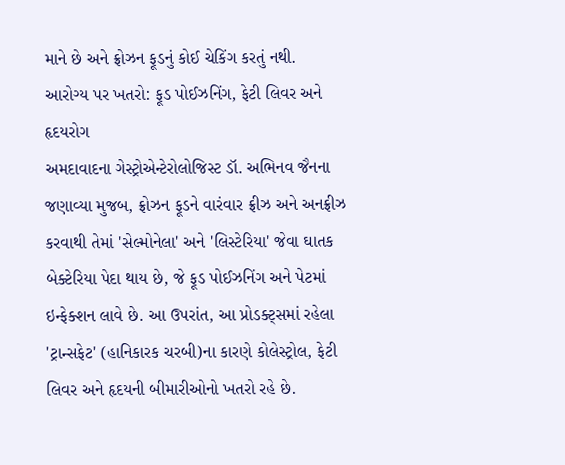માને છે અને ફ્રોઝન ફૂડનું કોઈ ચેકિંગ કરતું નથી.
આરોગ્ય પર ખતરો: ફૂડ પોઈઝનિંગ, ફેટી લિવર અને હૃદયરોગ
અમદાવાદના ગેસ્ટ્રોએન્ટેરોલોજિસ્ટ ડૉ. અભિનવ જૈનના જણાવ્યા મુજબ, ફ્રોઝન ફૂડને વારંવાર ફ્રીઝ અને અનફ્રીઝ કરવાથી તેમાં 'સેલ્મોનેલા' અને 'લિસ્ટેરિયા' જેવા ઘાતક બેક્ટેરિયા પેદા થાય છે, જે ફૂડ પોઈઝનિંગ અને પેટમાં ઇન્ફેક્શન લાવે છે. આ ઉપરાંત, આ પ્રોડક્ટ્સમાં રહેલા 'ટ્રાન્સફેટ' (હાનિકારક ચરબી)ના કારણે કોલેસ્ટ્રોલ, ફેટી લિવર અને હૃદયની બીમારીઓનો ખતરો રહે છે.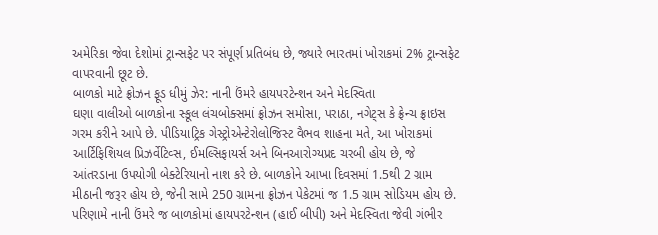અમેરિકા જેવા દેશોમાં ટ્રાન્સફેટ પર સંપૂર્ણ પ્રતિબંધ છે, જ્યારે ભારતમાં ખોરાકમાં 2% ટ્રાન્સફેટ વાપરવાની છૂટ છે.
બાળકો માટે ફ્રોઝન ફૂડ ધીમું ઝેર: નાની ઉંમરે હાયપરટેન્શન અને મેદસ્વિતા
ઘણા વાલીઓ બાળકોના સ્કૂલ લંચબોક્સમાં ફ્રોઝન સમોસા, પરાઠા, નગેટ્સ કે ફ્રેન્ચ ફ્રાઇસ ગરમ કરીને આપે છે. પીડિયાટ્રિક ગેસ્ટ્રોએન્ટેરોલોજિસ્ટ વૈભવ શાહના મતે, આ ખોરાકમાં આર્ટિફિશિયલ પ્રિઝર્વેટિવ્સ, ઈમલ્સિફાયર્સ અને બિનઆરોગ્યપ્રદ ચરબી હોય છે, જે આંતરડાના ઉપયોગી બેક્ટેરિયાનો નાશ કરે છે. બાળકોને આખા દિવસમાં 1.5થી 2 ગ્રામ મીઠાની જરૂર હોય છે, જેની સામે 250 ગ્રામના ફ્રોઝન પેકેટમાં જ 1.5 ગ્રામ સોડિયમ હોય છે. પરિણામે નાની ઉંમરે જ બાળકોમાં હાયપરટેન્શન (હાઈ બીપી) અને મેદસ્વિતા જેવી ગંભીર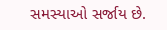સમસ્યાઓ સર્જાય છે.